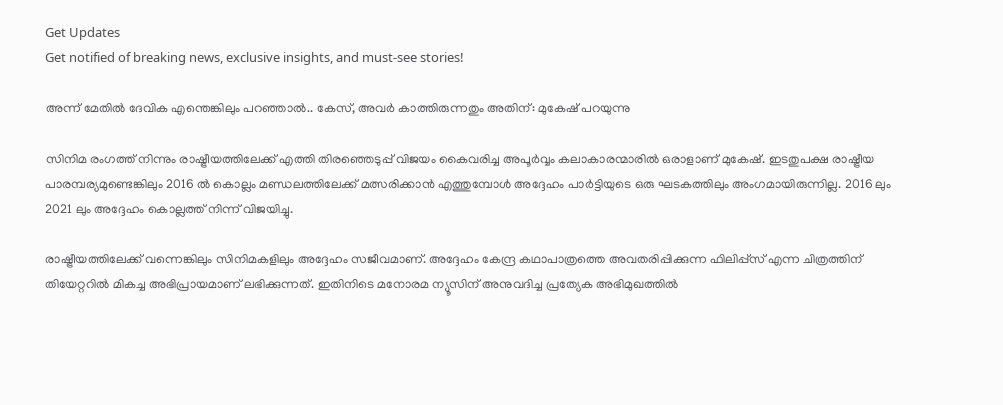Get Updates
Get notified of breaking news, exclusive insights, and must-see stories!

അന്ന് മേതില്‍ ദേവിക എന്തെങ്കിലും പറഞ്ഞാല്‍.. കേസ്, അവർ കാത്തിരുന്നതും അതിന്: മുകേഷ് പറയുന്നു

സിനിമ രംഗത്ത് നിന്നും രാഷ്ട്രീയത്തിലേക്ക് എത്തി തിരഞ്ഞെടുപ്പ് വിജയം കൈവരിച്ച അപൂർവ്വം കലാകാരന്മാരില്‍ ഒരാളാണ് മുകേഷ്. ഇടതുപക്ഷ രാഷ്ട്രീയ പാരമ്പര്യമുണ്ടെങ്കിലും 2016 ല്‍ കൊല്ലം മണ്ഡലത്തിലേക്ക് മത്സരിക്കാന്‍ എത്തുമ്പോള്‍ അദ്ദേഹം പാർട്ടിയുടെ ഒരു ഘടകത്തിലും അംഗമായിരുന്നില്ല. 2016 ലും 2021 ലും അദ്ദേഹം കൊല്ലത്ത് നിന്ന് വിജയിച്ചു.

രാഷ്ട്രീയത്തിലേക്ക് വന്നെങ്കിലും സിനിമകളിലും അദ്ദേഹം സജീവമാണ്. അദ്ദേഹം കേന്ദ്ര കഥാപാത്രത്തെ അവതരിപ്പിക്കുന്ന ഫിലിപ്പ്സ് എന്ന ചിത്രത്തിന് തിയേറ്ററില്‍ മികച്ച അഭിപ്രായമാണ് ലഭിക്കുന്നത്. ഇതിനിടെ മനോരമ ന്യൂസിന് അനുവദിച്ച പ്രത്യേക അഭിമുഖത്തില്‍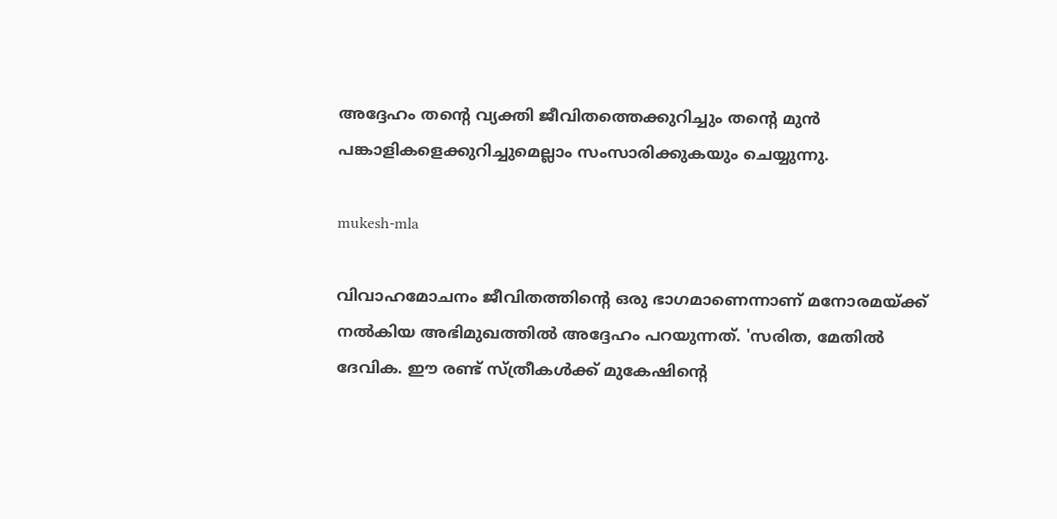അദ്ദേഹം തന്റെ വ്യക്തി ജീവിതത്തെക്കുറിച്ചും തന്റെ മുന്‍ പങ്കാളികളെക്കുറിച്ചുമെല്ലാം സംസാരിക്കുകയും ചെയ്യുന്നു.

mukesh-mla

വിവാഹമോചനം ജീവിതത്തിന്‍റെ ഒരു ഭാഗമാണെന്നാണ് മനോരമയ്ക്ക് നല്‍കിയ അഭിമുഖത്തില്‍ അദ്ദേഹം പറയുന്നത്. 'സരിത, മേതില്‍ ദേവിക. ഈ രണ്ട് സ്ത്രീകള്‍ക്ക് മുകേഷിന്‍റെ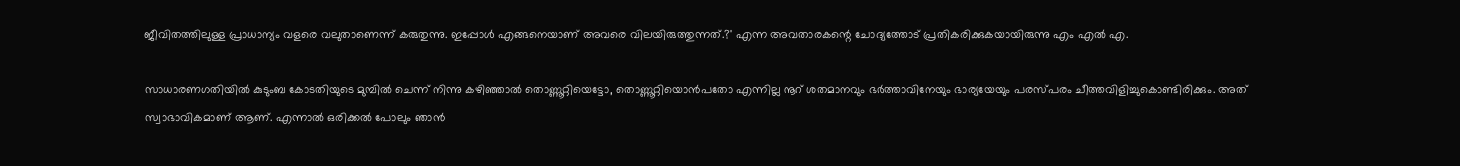ജീവിതത്തിലുള്ള പ്രാധാന്യം വളരെ വലുതാണെന്ന് കരുതുന്നു. ഇപ്പോള്‍ എങ്ങനെയാണ് അവരെ വിലയിരുത്തുന്നത്.?' എന്ന അവതാരകന്റെ ചോദ്യത്തോട് പ്രതികരിക്കുകയായിരുന്നു എം എല്‍ എ.

സാധാരണഗതിയില്‍ കുടുംബ കോടതിയുടെ മുമ്പില്‍ ചെന്ന് നിന്നു കഴിഞ്ഞാല്‍ തൊണ്ണൂറ്റിയെട്ടോ, തൊണ്ണൂറ്റിയൊന്‍പതോ എന്നില്ല നൂറ് ശതമാനവും ഭർത്താവിനേയും ഭാര്യയേയും പരസ്പരം ചീത്തവിളിച്ചുകൊണ്ടിരിക്കും. അത് സ്വാഭാവികമാണ് ആണ്. എന്നാല്‍ ഒരിക്കല്‍ പോലും ഞാന്‍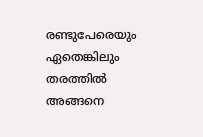രണ്ടുപേരെയും ഏതെങ്കിലും തരത്തില്‍ അങ്ങനെ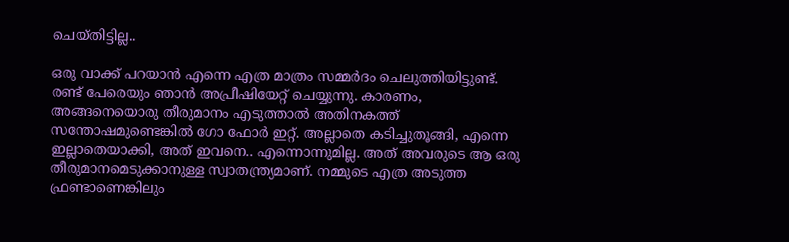ചെയ്തിട്ടില്ല..

ഒരു വാക്ക് പറയാന്‍ എന്നെ എത്ര മാത്രം സമ്മര്‍ദം ചെലുത്തിയിട്ടുണ്ട്. രണ്ട് പേരെയും ഞാന്‍ അപ്രീഷിയേറ്റ് ചെയ്യുന്നു. കാരണം, അങ്ങനെയൊരു തീരുമാനം എടുത്താല്‍ അതിനകത്ത് സന്തോഷമുണ്ടെങ്കില്‍ ഗോ ഫോര്‍ ഇറ്റ്. അല്ലാതെ കടിച്ചുതൂങ്ങി, എന്നെ ഇല്ലാതെയാക്കി, അത് ഇവനെ.. എന്നൊന്നുമില്ല. അത് അവരുടെ ആ ഒരു തീരുമാനമെടുക്കാനുള്ള സ്വാതന്ത്ര്യമാണ്. നമ്മുടെ എത്ര അടുത്ത ഫ്രണ്ടാണെങ്കിലും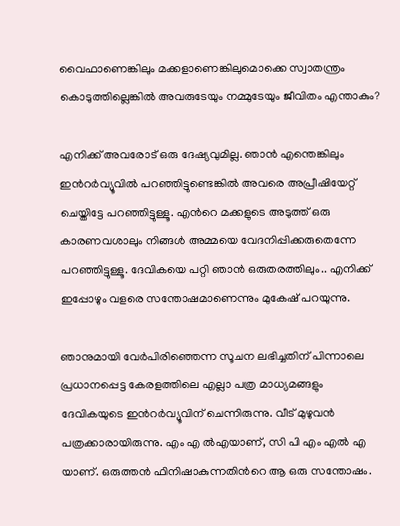വൈഫാണെങ്കിലും മക്കളാണെങ്കിലുമൊക്കെ സ്വാതന്ത്രം കൊടുത്തില്ലെങ്കില്‍ അവരുടേയും നമ്മുടേയും ജീവിതം എന്താകും?

എനിക്ക് അവരോട് ഒരു ദേഷ്യവുമില്ല. ഞാന്‍ എന്തെങ്കിലും ഇന്‍റര്‍വ്യൂവില്‍ പറഞ്ഞിട്ടുണ്ടെങ്കില്‍ അവരെ അപ്രീഷിയേറ്റ് ചെയ്തിട്ടേ പറഞ്ഞിട്ടുള്ളൂ. എന്‍റെ മക്കളുടെ അടുത്ത് ഒരു കാരണവശാലും നിങ്ങള്‍ അമ്മയെ വേദനിപ്പിക്കരുതെന്നേ പറഞ്ഞിട്ടുള്ളൂ. ദേവികയെ പറ്റി ഞാന്‍ ഒരുതരത്തിലും.. എനിക്ക് ഇപ്പോഴും വളരെ സന്തോഷമാണെന്നും മുകേഷ് പറയുന്നു.

ഞാനുമായി വേർപിരിഞ്ഞെന്ന സൂചന ലഭിച്ചതിന് പിന്നാലെ പ്രധാനപ്പെട്ട കേരളത്തിലെ എല്ലാ പത്ര മാധ്യമങ്ങളും ദേവികയുടെ ഇന്‍റര്‍വ്യൂവിന് ചെന്നിരുന്നു. വീട് മുഴുവന്‍ പത്രക്കാരായിരുന്നു. എം എ ല്‍എയാണ്, സി പി എം എല്‍ എ യാണ്. ഒരുത്തന്‍ ഫിനിഷാകുന്നതിന്‍റെ ആ ഒരു സന്തോഷം.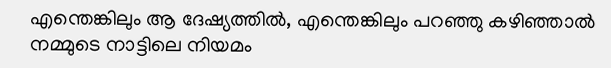എന്തെങ്കിലും ആ ദേഷ്യത്തില്‍, എന്തെങ്കിലും പറഞ്ഞു കഴിഞ്ഞാല്‍ നമ്മുടെ നാട്ടിലെ നിയമം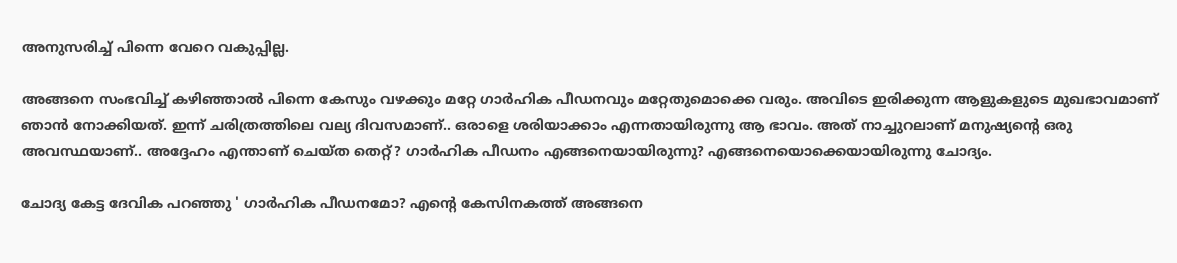അനുസരിച്ച് പിന്നെ വേറെ വകുപ്പില്ല.

അങ്ങനെ സംഭവിച്ച് കഴിഞ്ഞാല്‍ പിന്നെ കേസും വഴക്കും മറ്റേ ഗാര്‍ഹിക പീഡനവും മറ്റേതുമൊക്കെ വരും. അവിടെ ഇരിക്കുന്ന ആളുകളുടെ മുഖഭാവമാണ് ഞാന്‍ നോക്കിയത്. ഇന്ന് ചരിത്രത്തിലെ വല്യ ദിവസമാണ്.. ഒരാളെ ശരിയാക്കാം എന്നതായിരുന്നു ആ ഭാവം. അത് നാച്ചുറലാണ് മനുഷ്യന്‍റെ ഒരു അവസ്ഥയാണ്.. അദ്ദേഹം എന്താണ് ചെയ്ത തെറ്റ്? ഗാര്‍ഹിക പീഡനം എങ്ങനെയായിരുന്നു? എങ്ങനെയൊക്കെയായിരുന്നു ചോദ്യം.

ചോദ്യ കേട്ട ദേവിക പറഞ്ഞു ' ഗാര്‍ഹിക പീഡനമോ? എന്‍റെ കേസിനകത്ത് അങ്ങനെ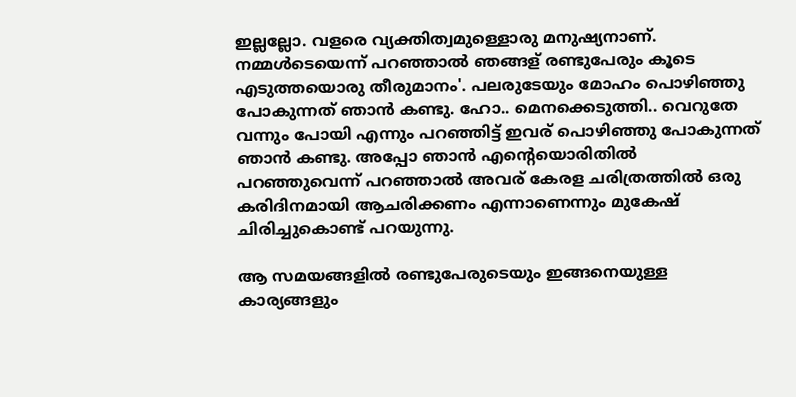ഇല്ലല്ലോ. വളരെ വ്യക്തിത്വമുള്ളൊരു മനുഷ്യനാണ്. നമ്മള്‍ടെയെന്ന് പറഞ്ഞാല്‍ ഞങ്ങള് രണ്ടുപേരും കൂടെ എടുത്തയൊരു തീരുമാനം'. പലരുടേയും മോഹം പൊഴിഞ്ഞു പോകുന്നത് ഞാന്‍ കണ്ടു. ഹോ.. മെനക്കെടുത്തി.. വെറുതേ വന്നും പോയി എന്നും പറഞ്ഞിട്ട് ഇവര് പൊഴിഞ്ഞു പോകുന്നത് ഞാന്‍ കണ്ടു. അപ്പോ ഞാന്‍ എന്‍റെയൊരിതില്‍ പറഞ്ഞുവെന്ന് പറഞ്ഞാല്‍ അവര് കേരള ചരിത്രത്തില്‍ ഒരു കരിദിനമായി ആചരിക്കണം എന്നാണെന്നും മുകേഷ് ചിരിച്ചുകൊണ്ട് പറയുന്നു.

ആ സമയങ്ങളില്‍ രണ്ടുപേരുടെയും ഇങ്ങനെയുള്ള കാര്യങ്ങളും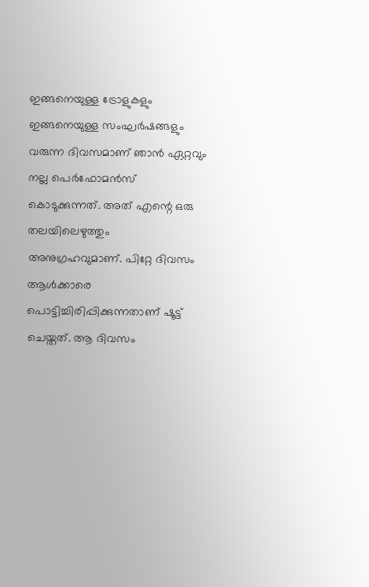ഇങ്ങനെയുള്ള ട്രോളുകളും ഇങ്ങനെയുള്ള സംഘര്‍ഷങ്ങളും വരുന്ന ദിവസമാണ് ഞാന്‍ ഏറ്റവും നല്ല പെര്‍ഫോമന്‍സ് കൊടുക്കുന്നത്. അത് എന്റെ ഒരു തലയിലെഴുത്തും അനുഗ്രഹവുമാണ്. പിറ്റേ ദിവസം ആള്‍ക്കാരെ പൊട്ടിച്ചിരിപ്പിക്കുന്നതാണ് ഷൂട്ട് ചെയ്തത്. ആ ദിവസം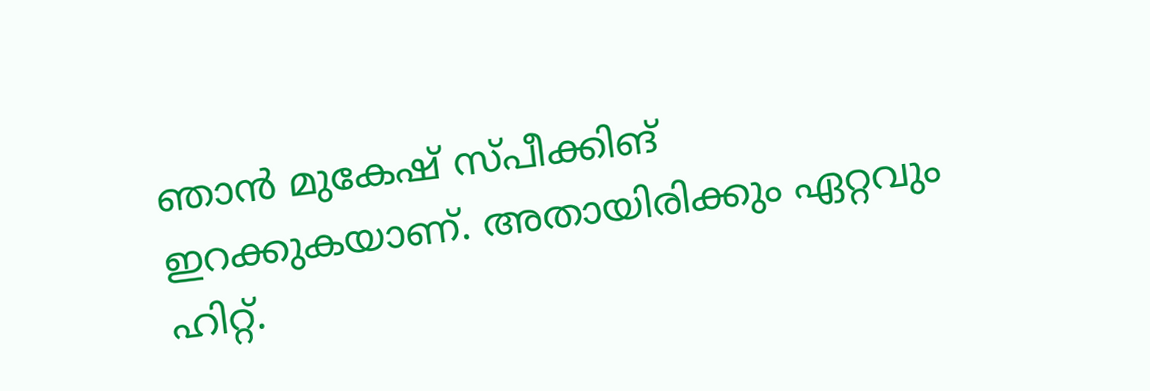ഞാന്‍ മുകേഷ് സ്പീക്കിങ് ഇറക്കുകയാണ്. അതായിരിക്കും ഏറ്റവും ഹിറ്റ്.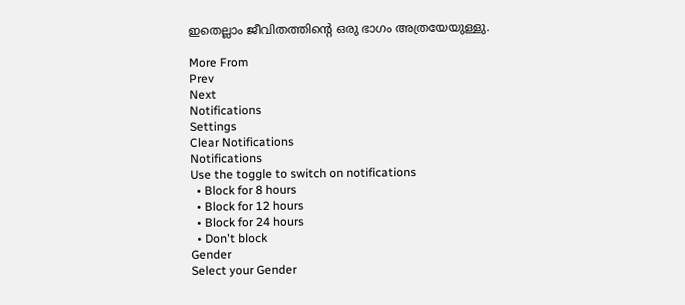ഇതെല്ലാം ജീവിതത്തിന്റെ ഒരു ഭാഗം അത്രയേയുള്ളു.

More From
Prev
Next
Notifications
Settings
Clear Notifications
Notifications
Use the toggle to switch on notifications
  • Block for 8 hours
  • Block for 12 hours
  • Block for 24 hours
  • Don't block
Gender
Select your Gender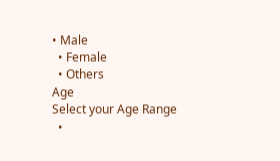• Male
  • Female
  • Others
Age
Select your Age Range
  •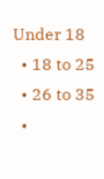Under 18
  • 18 to 25
  • 26 to 35
  •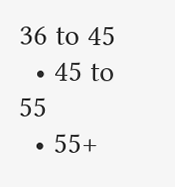36 to 45
  • 45 to 55
  • 55+